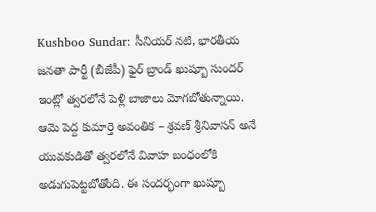Kushboo Sundar: సీనియర్ నటి, భారతీయ జనతా పార్టీ (బీజేపీ) ఫైర్ బ్రాండ్ ఖుష్బూ సుందర్ ఇంట్లో త్వరలోనే పెళ్లి బాజాలు మోగబోతున్నాయి. ఆమె పెద్ద కుమార్తె అవంతిక – శ్రవణ్ శ్రీనివాసన్ అనే యువకుడితో త్వరలోనే వివాహ బంధంలోకి అడుగుపెట్టబోతోంది. ఈ సందర్భంగా ఖుష్బూ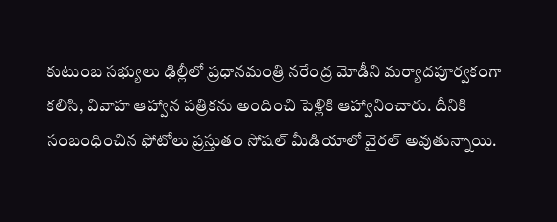కుటుంబ సభ్యులు ఢిల్లీలో ప్రధానమంత్రి నరేంద్ర మోడీని మర్యాదపూర్వకంగా కలిసి, వివాహ ఆహ్వాన పత్రికను అందించి పెళ్లికి ఆహ్వానించారు. దీనికి సంబంధించిన ఫోటోలు ప్రస్తుతం సోషల్ మీడియాలో వైరల్ అవుతున్నాయి.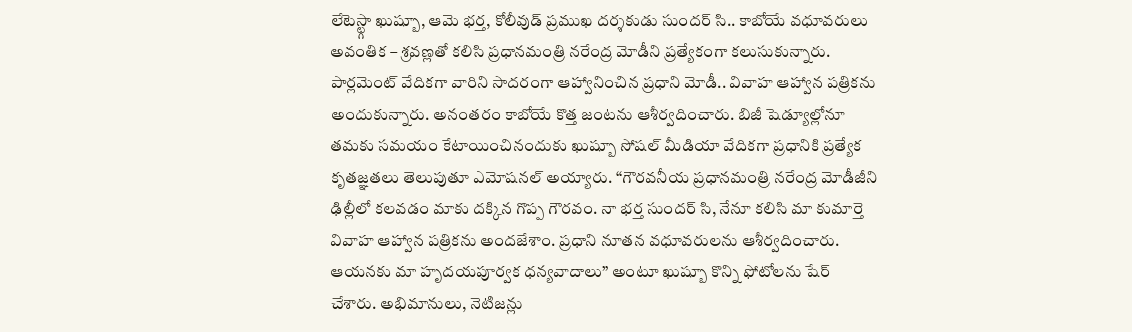లేటెస్ట్గా ఖుష్బూ, ఆమె భర్త, కోలీవుడ్ ప్రముఖ దర్శకుడు సుందర్ సి.. కాబోయే వధూవరులు అవంతిక – శ్రవణ్లతో కలిసి ప్రధానమంత్రి నరేంద్ర మోడీని ప్రత్యేకంగా కలుసుకున్నారు. పార్లమెంట్ వేదికగా వారిని సాదరంగా ఆహ్వానించిన ప్రధాని మోడీ.. వివాహ ఆహ్వాన పత్రికను అందుకున్నారు. అనంతరం కాబోయే కొత్త జంటను ఆశీర్వదించారు. బిజీ షెడ్యూల్లోనూ తమకు సమయం కేటాయించినందుకు ఖుష్బూ సోషల్ మీడియా వేదికగా ప్రధానికి ప్రత్యేక కృతజ్ఞతలు తెలుపుతూ ఎమోషనల్ అయ్యారు. “గౌరవనీయ ప్రధానమంత్రి నరేంద్ర మోడీజీని ఢిల్లీలో కలవడం మాకు దక్కిన గొప్ప గౌరవం. నా భర్త సుందర్ సి, నేనూ కలిసి మా కుమార్తె వివాహ ఆహ్వాన పత్రికను అందజేశాం. ప్రధాని నూతన వధూవరులను ఆశీర్వదించారు. ఆయనకు మా హృదయపూర్వక ధన్యవాదాలు” అంటూ ఖుష్బూ కొన్ని ఫోటోలను షేర్ చేశారు. అభిమానులు, నెటిజన్లు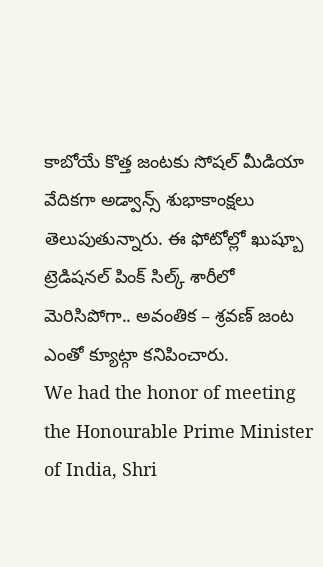కాబోయే కొత్త జంటకు సోషల్ మీడియా వేదికగా అడ్వాన్స్ శుభాకాంక్షలు తెలుపుతున్నారు. ఈ ఫోటోల్లో ఖుష్బూ ట్రెడిషనల్ పింక్ సిల్క్ శారీలో మెరిసిపోగా.. అవంతిక – శ్రవణ్ జంట ఎంతో క్యూట్గా కనిపించారు.
We had the honor of meeting the Honourable Prime Minister of India, Shri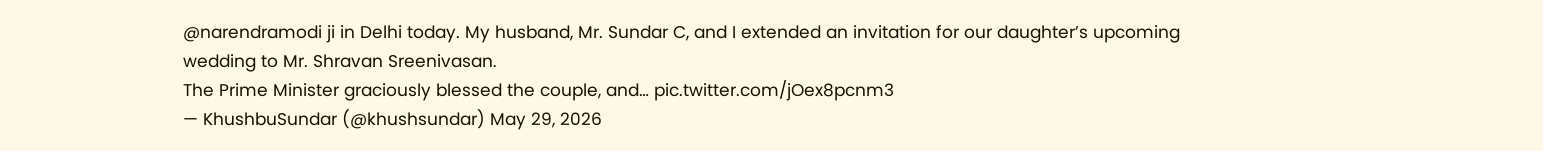@narendramodi ji in Delhi today. My husband, Mr. Sundar C, and I extended an invitation for our daughter’s upcoming wedding to Mr. Shravan Sreenivasan.
The Prime Minister graciously blessed the couple, and… pic.twitter.com/jOex8pcnm3
— KhushbuSundar (@khushsundar) May 29, 2026